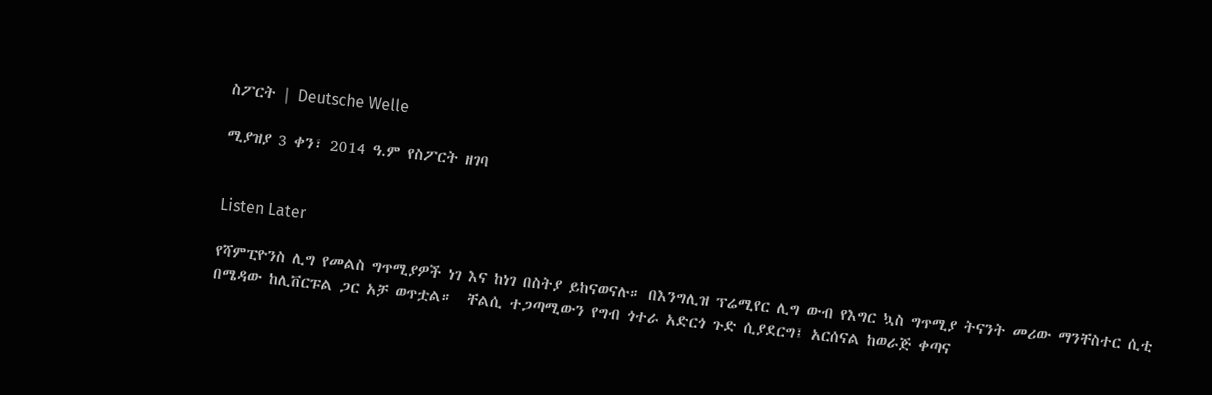ስፖርት | Deutsche Welle

ሚያዝያ 3 ቀን፣ 2014 ዓ.ም የስፖርት ዘገባ


Listen Later

የሻምፒዮንስ ሊግ የመልስ ግጥሚያዎች ነገ እና ከነገ በስትያ ይከናወናሉ። በእንግሊዝ ፕሬሚየር ሊግ ውብ የእግር ኳስ ግጥሚያ ትናንት መሪው ማንቸስተር ሲቲ በሜዳው ከሊቨርፑል ጋር አቻ ወጥቷል።  ቸልሲ ተጋጣሚውን የግብ ጎተራ አድርጎ ጉድ ሲያደርግ፤ አርሰናል ከወራጅ ቀጣና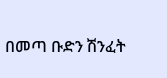በመጣ ቡድን ሽንፈት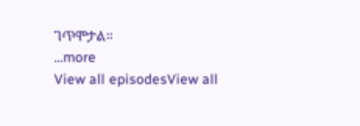ገጥሞታል።
...more
View all episodesView all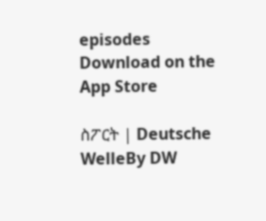episodes
Download on the App Store

ስፖርት | Deutsche WelleBy DW